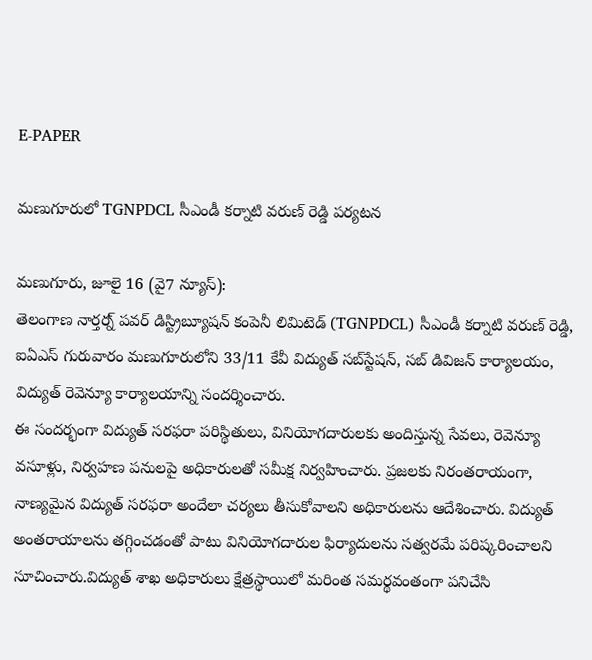E-PAPER

మణుగూరులో TGNPDCL సీఎండీ కర్నాటి వరుణ్ రెడ్డి పర్యటన

మణుగూరు, జూలై 16 (వై7 న్యూస్):
తెలంగాణ నార్తర్న్ పవర్ డిస్ట్రిబ్యూషన్ కంపెనీ లిమిటెడ్ (TGNPDCL) సీఎండీ కర్నాటి వరుణ్ రెడ్డి, ఐఏఎస్ గురువారం మణుగూరులోని 33/11 కేవీ విద్యుత్ సబ్‌స్టేషన్, సబ్ డివిజన్ కార్యాలయం, విద్యుత్ రెవెన్యూ కార్యాలయాన్ని సందర్శించారు.
ఈ సందర్భంగా విద్యుత్ సరఫరా పరిస్థితులు, వినియోగదారులకు అందిస్తున్న సేవలు, రెవెన్యూ వసూళ్లు, నిర్వహణ పనులపై అధికారులతో సమీక్ష నిర్వహించారు. ప్రజలకు నిరంతరాయంగా, నాణ్యమైన విద్యుత్ సరఫరా అందేలా చర్యలు తీసుకోవాలని అధికారులను ఆదేశించారు. విద్యుత్ అంతరాయాలను తగ్గించడంతో పాటు వినియోగదారుల ఫిర్యాదులను సత్వరమే పరిష్కరించాలని సూచించారు.విద్యుత్ శాఖ అధికారులు క్షేత్రస్థాయిలో మరింత సమర్థవంతంగా పనిచేసి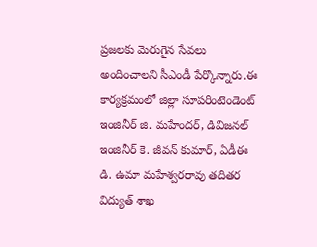ప్రజలకు మెరుగైన సేవలు అందించాలని సీఎండీ పేర్కొన్నారు.ఈ కార్యక్రమంలో జిల్లా సూపరింటెండెంట్ ఇంజినీర్ జి. మహేందర్, డివిజనల్ ఇంజినీర్ కె. జీవన్ కుమార్, ఏడీఈ డి. ఉమా మహేశ్వరరావు తదితర విద్యుత్ శాఖ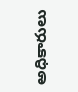అధికారులు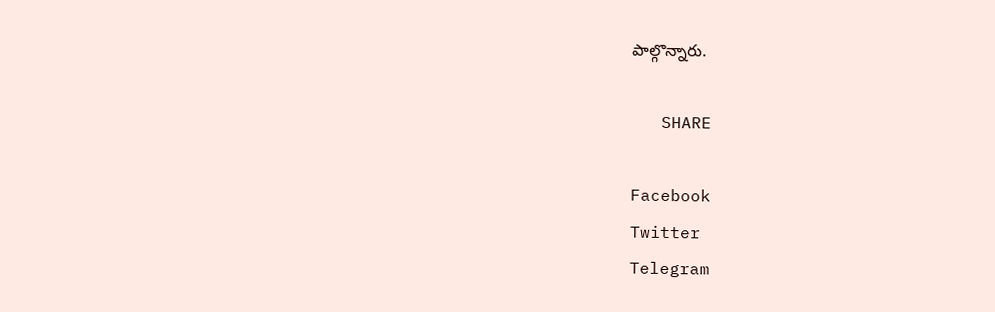పాల్గొన్నారు.

   SHARE

Facebook
Twitter
Telegram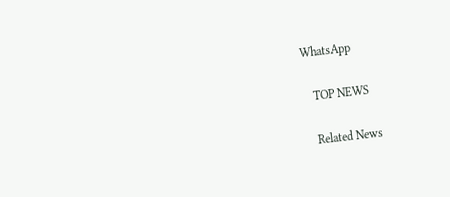WhatsApp

   TOP NEWS

   Related News